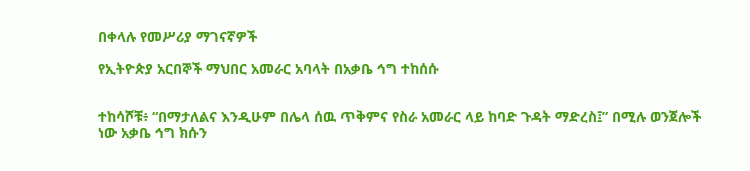በቀላሉ የመሥሪያ ማገናኛዎች

የኢትዮጵያ አርበኞች ማህበር አመራር አባላት በአቃቤ ኅግ ተከሰሱ


ተከሳሾቹ፥ “በማታለልና እንዲሁም በሌላ ሰዉ ጥቅምና የስራ አመራር ላይ ከባድ ጉዳት ማድረስ፤” በሚሉ ወንጀሎች ነው አቃቤ ኅግ ክሱን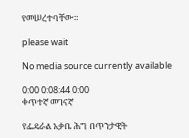የመሠረተባቸው።

please wait

No media source currently available

0:00 0:08:44 0:00
ቀጥተኛ መገናኛ

የፌዴራል አቃቤ ሕግ በጥንታዊት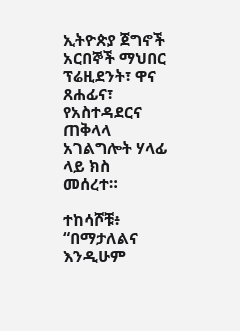ኢትዮጵያ ጀግኖች አርበኞች ማህበር ፕሬዚደንት፣ ዋና ጸሐፊና፣ የአስተዳደርና ጠቅላላ አገልግሎት ሃላፊ ላይ ክስ መሰረተ።

ተከሳሾቹ፥ “በማታለልና እንዲሁም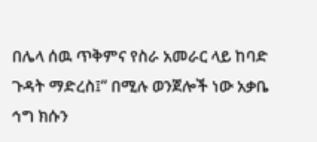በሌላ ሰዉ ጥቅምና የስራ አመራር ላይ ከባድ ጉዳት ማድረስ፤” በሚሉ ወንጀሎች ነው አቃቤ ኅግ ክሱን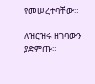የመሠረተባቸው።

ለዝርዝሩ ዘገባውን ያድምጡ።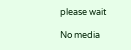please wait

No media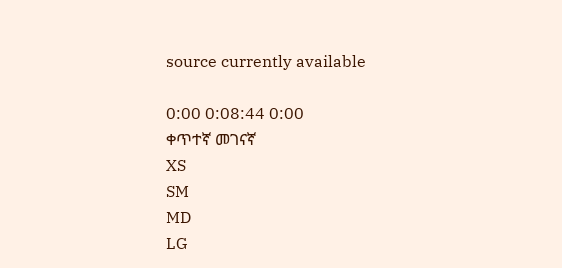source currently available

0:00 0:08:44 0:00
ቀጥተኛ መገናኛ
XS
SM
MD
LG